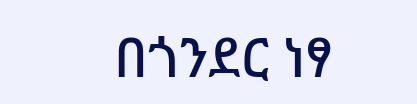በጎንደር ነፃ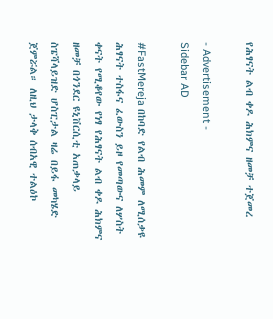የሕፃናት ልብ ቀዶ ሕክምና ዘመቻ ተጀመረ

- Advertisement -
Sidebar AD

#FastMereja በከባድ የልብ ሕመም ለሚሰቃዩ ሕፃናት ተስፋና ፈውስን ይዞ የመጣውና ለሦስት ቀናት የሚቆየው የነፃ የሕፃናት ልብ ቀዶ ሕክምና ዘመቻ በጎንደር ዩኒቨርሲቲ አጠቃላይ ስፔሻላይዝድ ሆስፒታል ዛሬ በይፋ መካሄድ ጀምሯል። ለዚህ ታላቅ ሰብአዊ ተልዕኮ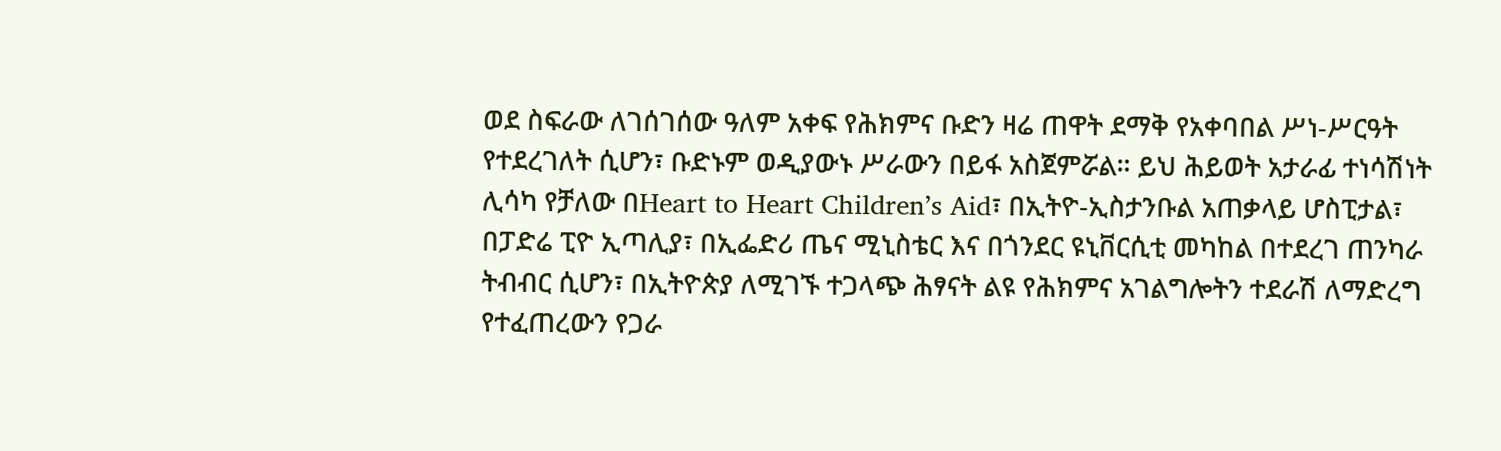ወደ ስፍራው ለገሰገሰው ዓለም አቀፍ የሕክምና ቡድን ዛሬ ጠዋት ደማቅ የአቀባበል ሥነ-ሥርዓት የተደረገለት ሲሆን፣ ቡድኑም ወዲያውኑ ሥራውን በይፋ አስጀምሯል። ይህ ሕይወት አታራፊ ተነሳሽነት ሊሳካ የቻለው በHeart to Heart Children’s Aid፣ በኢትዮ-ኢስታንቡል አጠቃላይ ሆስፒታል፣ በፓድሬ ፒዮ ኢጣሊያ፣ በኢፌድሪ ጤና ሚኒስቴር እና በጎንደር ዩኒቨርሲቲ መካከል በተደረገ ጠንካራ ትብብር ሲሆን፣ በኢትዮጵያ ለሚገኙ ተጋላጭ ሕፃናት ልዩ የሕክምና አገልግሎትን ተደራሽ ለማድረግ የተፈጠረውን የጋራ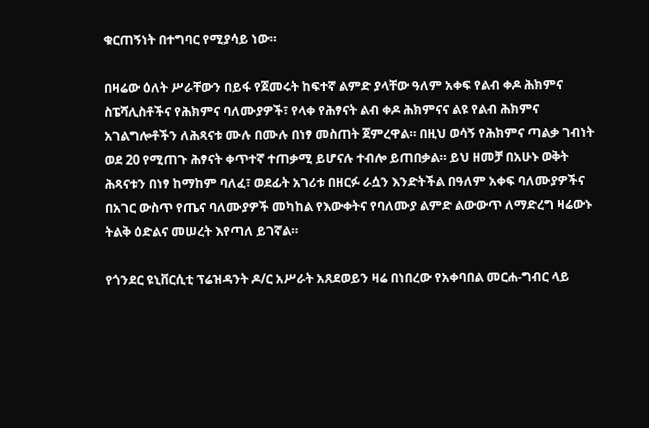ቁርጠኝነት በተግባር የሚያሳይ ነው።

በዛሬው ዕለት ሥራቸውን በይፋ የጀመሩት ከፍተኛ ልምድ ያላቸው ዓለም አቀፍ የልብ ቀዶ ሕክምና ስፔሻሊስቶችና የሕክምና ባለሙያዎች፣ የላቀ የሕፃናት ልብ ቀዶ ሕክምናና ልዩ የልብ ሕክምና አገልግሎቶችን ለሕጻናቱ ሙሉ በሙሉ በነፃ መስጠት ጀምረዋል። በዚህ ወሳኝ የሕክምና ጣልቃ ገብነት ወደ 20 የሚጠጉ ሕፃናት ቀጥተኛ ተጠቃሚ ይሆናሉ ተብሎ ይጠበቃል። ይህ ዘመቻ በአሁኑ ወቅት ሕጻናቱን በነፃ ከማከም ባለፈ፣ ወደፊት አገሪቱ በዘርፉ ራሷን እንድትችል በዓለም አቀፍ ባለሙያዎችና በአገር ውስጥ የጤና ባለሙያዎች መካከል የእውቀትና የባለሙያ ልምድ ልውውጥ ለማድረግ ዛሬውኑ ትልቅ ዕድልና መሠረት እየጣለ ይገኛል።

የጎንደር ዩኒቨርሲቲ ፕሬዝዳንት ዶ/ር አሥራት አጸደወይን ዛሬ በነበረው የአቀባበል መርሐ-ግብር ላይ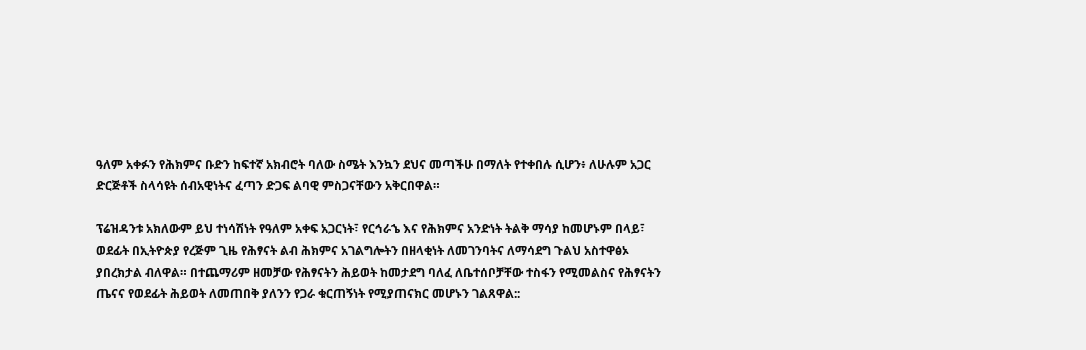ዓለም አቀፉን የሕክምና ቡድን ከፍተኛ አክብሮት ባለው ስሜት እንኳን ደህና መጣችሁ በማለት የተቀበሉ ሲሆን፥ ለሁሉም አጋር ድርጅቶች ስላሳዩት ሰብአዊነትና ፈጣን ድጋፍ ልባዊ ምስጋናቸውን አቅርበዋል።

ፕሬዝዳንቱ አክለውም ይህ ተነሳሽነት የዓለም አቀፍ አጋርነት፣ የርኅራኄ እና የሕክምና አንድነት ትልቅ ማሳያ ከመሆኑም በላይ፣ ወደፊት በኢትዮጵያ የረጅም ጊዜ የሕፃናት ልብ ሕክምና አገልግሎትን በዘላቂነት ለመገንባትና ለማሳደግ ጉልህ አስተዋፅኦ ያበረክታል ብለዋል። በተጨማሪም ዘመቻው የሕፃናትን ሕይወት ከመታደግ ባለፈ ለቤተሰቦቻቸው ተስፋን የሚመልስና የሕፃናትን ጤናና የወደፊት ሕይወት ለመጠበቅ ያለንን የጋራ ቁርጠኝነት የሚያጠናክር መሆኑን ገልጸዋል::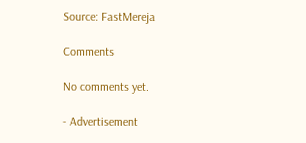Source: FastMereja

Comments

No comments yet.

- Advertisement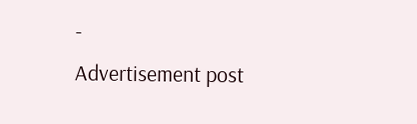-
Advertisement post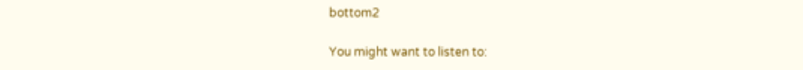bottom2

You might want to listen to: